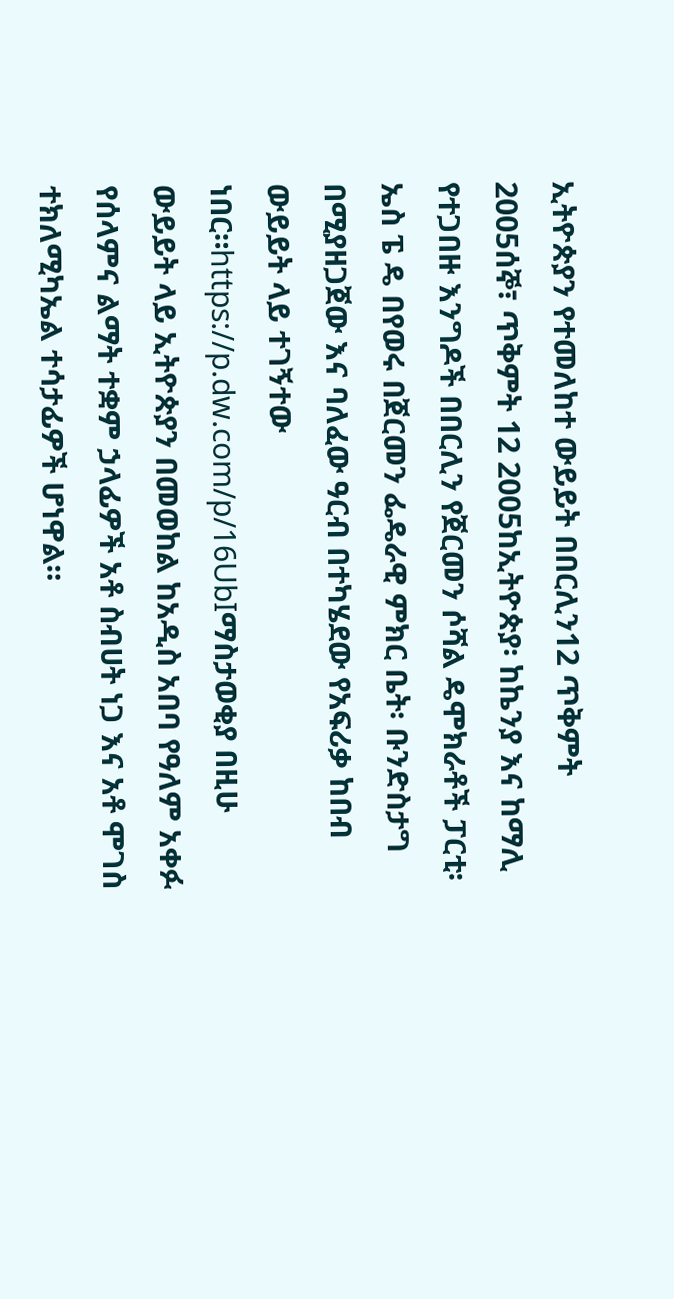ኢትዮጵያን የተመለከተ ውይይት በበርሊን12 ጥቅምት 2005ሰኞ፣ ጥቅምት 12 2005ከኢትዮጵያ፡ ከኬንያ እና ከማሊ የተጋበዙ እንግዶች በበርሊን የጀርመን ሶሻል ዴሞክራቶች ፓርቲ፡ ኤስ ፔ ዴ በየወሩ በጀርመን ፌዴራዊ ምክር ቤት፡ ቡንድስታግ በሚያዘጋጀው እና ባለፈው ዓርብ በተካሄደው የአፍሪቃ ከበብ ውይይት ላይ ተገኝተው ነበር።https://p.dw.com/p/16UbIማስታወቂያ በዚሁ ውይይት ላይ ኢትዮጵያን በመወከል ከአዲስ አበባ የዓለም አቀፉ የሰላምና ልማት ተቋም ኃላፊዎች አቶ ስብሀት ነጋ እና አቶ ሞገስ ተክለሚካኤል ተሳታፊዎች ሆነዋል።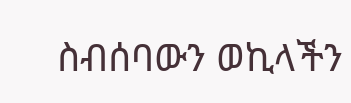ስብሰባውን ወኪላችን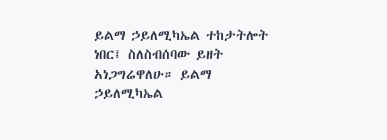ይልማ ኃይለሚካኤል ተከታትሎት ነበር፤ ስለስብሰባው ይዘት አነጋግሬዋለሁ። ይልማ ኃይለሚካኤል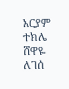አርያም ተክሌ ሸዋዬ ለገሰ